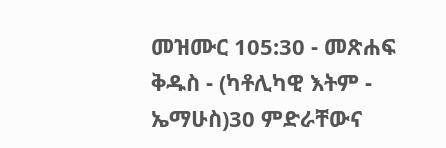መዝሙር 105:30 - መጽሐፍ ቅዱስ - (ካቶሊካዊ እትም - ኤማሁስ)30 ምድራቸውና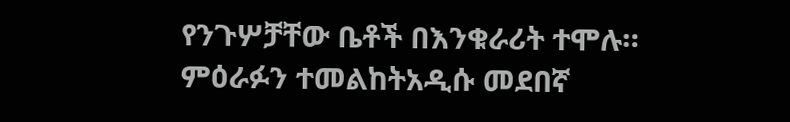የንጉሦቻቸው ቤቶች በእንቁራሪት ተሞሉ። ምዕራፉን ተመልከትአዲሱ መደበኛ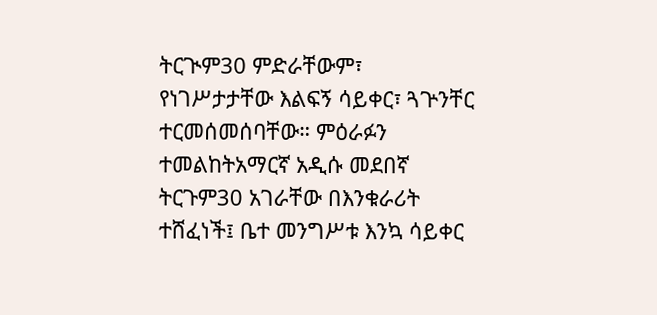ትርጒም30 ምድራቸውም፣ የነገሥታታቸው እልፍኝ ሳይቀር፣ ጓጕንቸር ተርመሰመሰባቸው። ምዕራፉን ተመልከትአማርኛ አዲሱ መደበኛ ትርጉም30 አገራቸው በእንቁራሪት ተሸፈነች፤ ቤተ መንግሥቱ እንኳ ሳይቀር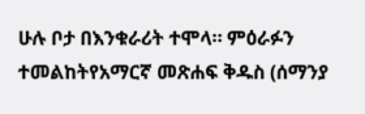ሁሉ ቦታ በእንቁራሪት ተሞላ። ምዕራፉን ተመልከትየአማርኛ መጽሐፍ ቅዱስ (ሰማንያ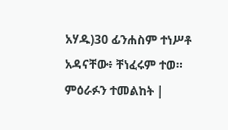አሃዱ)30 ፊንሐስም ተነሥቶ አዳናቸው፥ ቸነፈሩም ተወ። ምዕራፉን ተመልከት |